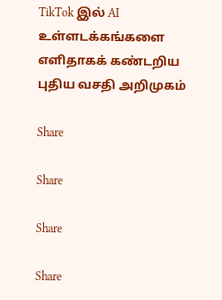TikTok இல் AI உள்ளடக்கங்களை எளிதாகக் கண்டறிய புதிய வசதி அறிமுகம்

Share

Share

Share

Share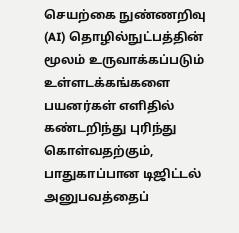செயற்கை நுண்ணறிவு (AI) தொழில்நுட்பத்தின் மூலம் உருவாக்கப்படும் உள்ளடக்கங்களை பயனர்கள் எளிதில் கண்டறிந்து புரிந்து கொள்வதற்கும், பாதுகாப்பான டிஜிட்டல் அனுபவத்தைப்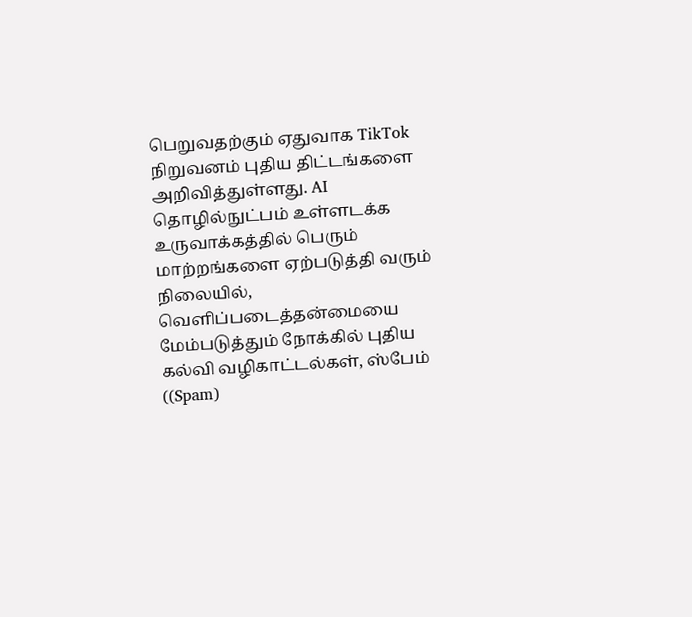பெறுவதற்கும் ஏதுவாக TikTok நிறுவனம் புதிய திட்டங்களை அறிவித்துள்ளது. AI தொழில்நுட்பம் உள்ளடக்க உருவாக்கத்தில் பெரும் மாற்றங்களை ஏற்படுத்தி வரும் நிலையில், வெளிப்படைத்தன்மையை மேம்படுத்தும் நோக்கில் புதிய கல்வி வழிகாட்டல்கள், ஸ்பேம் ((Spam)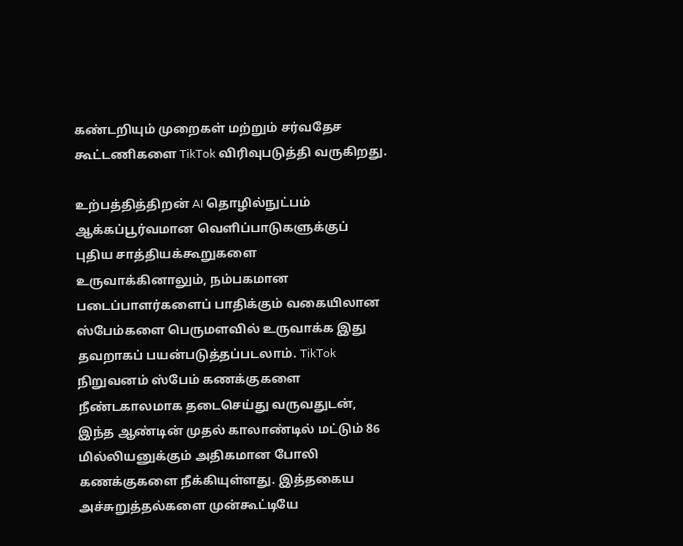கண்டறியும் முறைகள் மற்றும் சர்வதேச கூட்டணிகளை TikTok விரிவுபடுத்தி வருகிறது.

உற்பத்தித்திறன் AI தொழில்நுட்பம் ஆக்கப்பூர்வமான வெளிப்பாடுகளுக்குப் புதிய சாத்தியக்கூறுகளை உருவாக்கினாலும், நம்பகமான படைப்பாளர்களைப் பாதிக்கும் வகையிலான ஸ்பேம்களை பெருமளவில் உருவாக்க இது தவறாகப் பயன்படுத்தப்படலாம். TikTok நிறுவனம் ஸ்பேம் கணக்குகளை நீண்டகாலமாக தடைசெய்து வருவதுடன், இந்த ஆண்டின் முதல் காலாண்டில் மட்டும் 86 மில்லியனுக்கும் அதிகமான போலி கணக்குகளை நீக்கியுள்ளது. இத்தகைய அச்சுறுத்தல்களை முன்கூட்டியே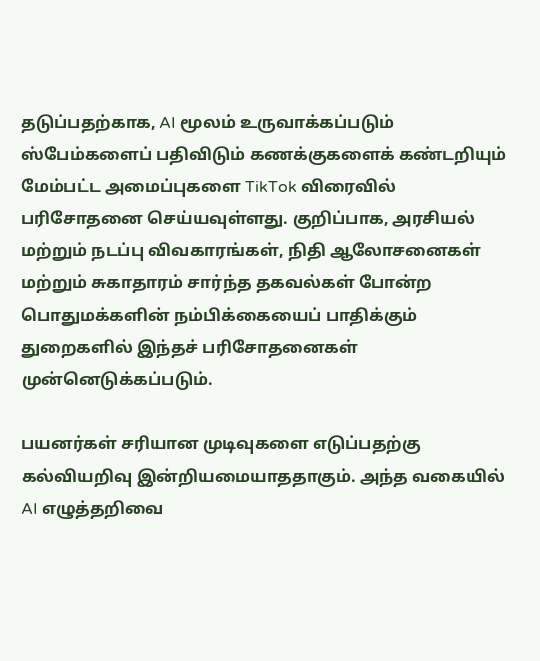தடுப்பதற்காக, AI மூலம் உருவாக்கப்படும் ஸ்பேம்களைப் பதிவிடும் கணக்குகளைக் கண்டறியும் மேம்பட்ட அமைப்புகளை TikTok விரைவில் பரிசோதனை செய்யவுள்ளது. குறிப்பாக, அரசியல் மற்றும் நடப்பு விவகாரங்கள், நிதி ஆலோசனைகள் மற்றும் சுகாதாரம் சார்ந்த தகவல்கள் போன்ற பொதுமக்களின் நம்பிக்கையைப் பாதிக்கும் துறைகளில் இந்தச் பரிசோதனைகள் முன்னெடுக்கப்படும்.

பயனர்கள் சரியான முடிவுகளை எடுப்பதற்கு கல்வியறிவு இன்றியமையாததாகும். அந்த வகையில் AI எழுத்தறிவை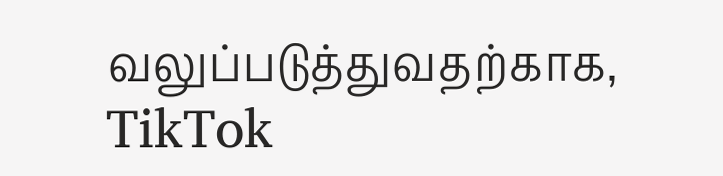வலுப்படுத்துவதற்காக, TikTok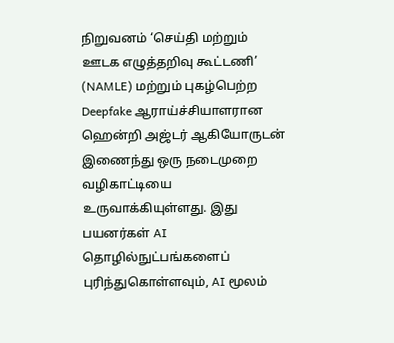நிறுவனம் ‘செய்தி மற்றும் ஊடக எழுத்தறிவு கூட்டணி’ (NAMLE) மற்றும் புகழ்பெற்ற Deepfake ஆராய்ச்சியாளரான ஹென்றி அஜ்டர் ஆகியோருடன் இணைந்து ஒரு நடைமுறை வழிகாட்டியை உருவாக்கியுள்ளது. இது பயனர்கள் AI தொழில்நுட்பங்களைப் புரிந்துகொள்ளவும், AI மூலம்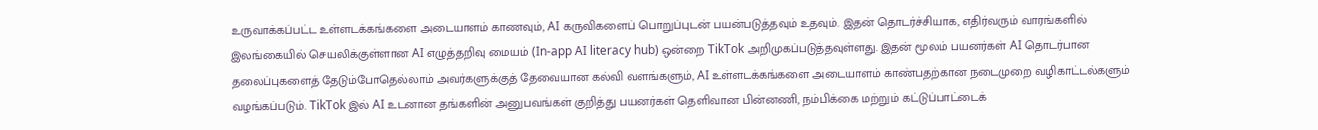உருவாக்கப்பட்ட உள்ளடக்கங்களை அடையாளம் காணவும், AI கருவிகளைப் பொறுப்புடன் பயன்படுத்தவும் உதவும். இதன் தொடர்ச்சியாக, எதிர்வரும் வாரங்களில் இலங்கையில் செயலிக்குள்ளான AI எழுத்தறிவு மையம் (In-app AI literacy hub) ஒன்றை TikTok அறிமுகப்படுத்தவுள்ளது. இதன் மூலம் பயனர்கள் AI தொடர்பான தலைப்புகளைத் தேடும்போதெல்லாம் அவர்களுக்குத் தேவையான கல்வி வளங்களும், AI உள்ளடக்கங்களை அடையாளம் காண்பதற்கான நடைமுறை வழிகாட்டல்களும் வழங்கப்படும். TikTok இல் AI உடனான தங்களின் அனுபவங்கள் குறித்து பயனர்கள் தெளிவான பின்னணி, நம்பிக்கை மற்றும் கட்டுப்பாட்டைக்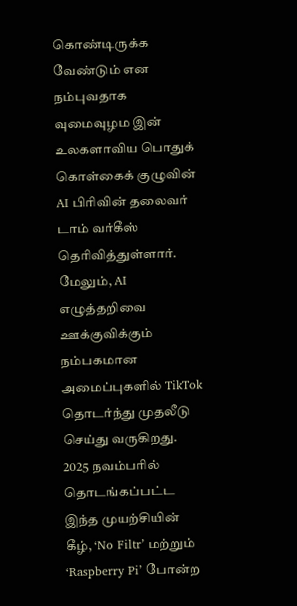கொண்டிருக்க வேண்டும் என நம்புவதாக வுமைவுழம இன் உலகளாவிய பொதுக் கொள்கைக் குழுவின் AI பிரிவின் தலைவர் டாம் வர்கீஸ் தெரிவித்துள்ளார். மேலும், AI எழுத்தறிவை ஊக்குவிக்கும் நம்பகமான அமைப்புகளில் TikTok தொடர்ந்து முதலீடு செய்து வருகிறது. 2025 நவம்பரில் தொடங்கப்பட்ட இந்த முயற்சியின் கீழ், ‘No Filtr’ மற்றும் ‘Raspberry Pi’ போன்ற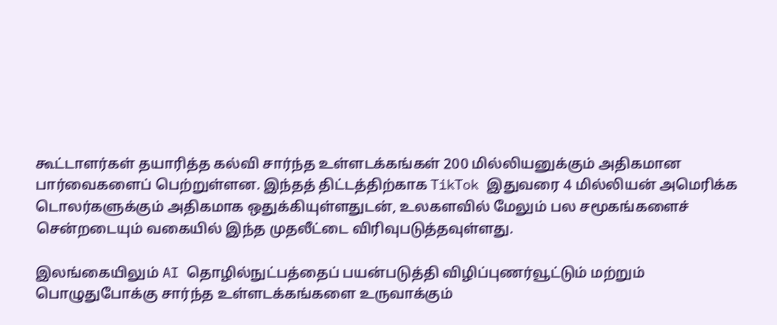கூட்டாளர்கள் தயாரித்த கல்வி சார்ந்த உள்ளடக்கங்கள் 200 மில்லியனுக்கும் அதிகமான பார்வைகளைப் பெற்றுள்ளன. இந்தத் திட்டத்திற்காக TikTok இதுவரை 4 மில்லியன் அமெரிக்க டொலர்களுக்கும் அதிகமாக ஒதுக்கியுள்ளதுடன், உலகளவில் மேலும் பல சமூகங்களைச் சென்றடையும் வகையில் இந்த முதலீட்டை விரிவுபடுத்தவுள்ளது.

இலங்கையிலும் AI தொழில்நுட்பத்தைப் பயன்படுத்தி விழிப்புணர்வூட்டும் மற்றும் பொழுதுபோக்கு சார்ந்த உள்ளடக்கங்களை உருவாக்கும்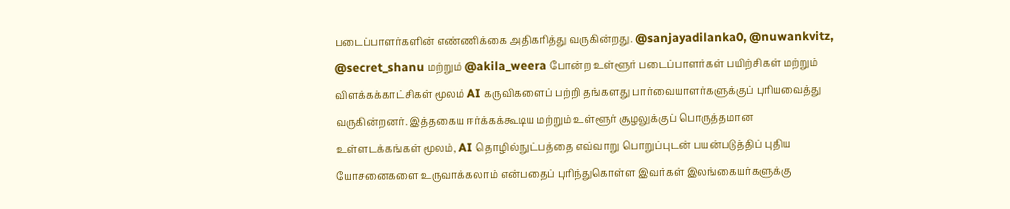படைப்பாளர்களின் எண்ணிக்கை அதிகரித்து வருகின்றது. @sanjayadilanka0, @nuwankvitz, @secret_shanu மற்றும் @akila_weera போன்ற உள்ளூர் படைப்பாளர்கள் பயிற்சிகள் மற்றும் விளக்கக்காட்சிகள் மூலம் AI கருவிகளைப் பற்றி தங்களது பார்வையாளர்களுக்குப் புரியவைத்து வருகின்றனர். இத்தகைய ஈர்க்கக்கூடிய மற்றும் உள்ளூர் சூழலுக்குப் பொருத்தமான உள்ளடக்கங்கள் மூலம், AI தொழில்நுட்பத்தை எவ்வாறு பொறுப்புடன் பயன்படுத்திப் புதிய யோசனைகளை உருவாக்கலாம் என்பதைப் புரிந்துகொள்ள இவர்கள் இலங்கையர்களுக்கு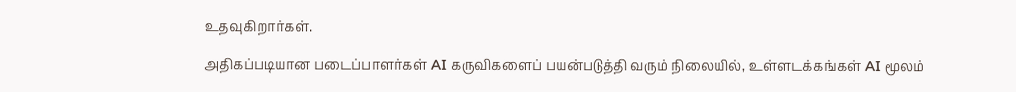உதவுகிறார்கள்.

அதிகப்படியான படைப்பாளர்கள் AI கருவிகளைப் பயன்படுத்தி வரும் நிலையில், உள்ளடக்கங்கள் AI மூலம்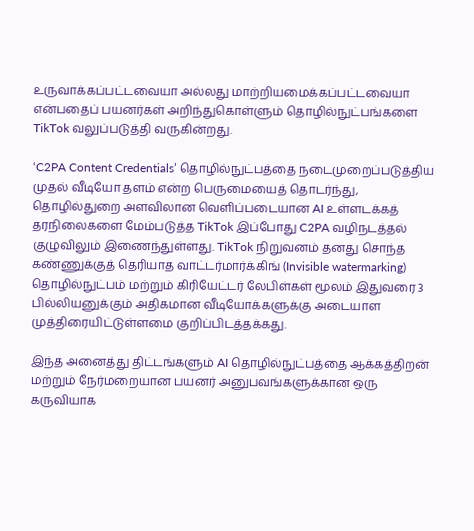உருவாக்கப்பட்டவையா அல்லது மாற்றியமைக்கப்பட்டவையா என்பதைப் பயனர்கள் அறிந்துகொள்ளும் தொழில்நுட்பங்களை TikTok வலுப்படுத்தி வருகின்றது.

‘C2PA Content Credentials’ தொழில்நுட்பத்தை நடைமுறைப்படுத்திய முதல் வீடியோ தளம் என்ற பெருமையைத் தொடர்ந்து, தொழில்துறை அளவிலான வெளிப்படையான AI உள்ளடக்கத் தரநிலைகளை மேம்படுத்த TikTok இப்போது C2PA வழிநடத்தல் குழுவிலும் இணைந்துள்ளது. TikTok நிறுவனம் தனது சொந்த கண்ணுக்குத் தெரியாத வாட்டர்மார்க்கிங் (Invisible watermarking) தொழில்நுட்பம் மற்றும் கிரியேட்டர் லேபிள்கள் மூலம் இதுவரை 3 பில்லியனுக்கும் அதிகமான வீடியோக்களுக்கு அடையாள முத்திரையிட்டுள்ளமை குறிப்பிடத்தக்கது.

இந்த அனைத்து திட்டங்களும் AI தொழில்நுட்பத்தை ஆக்கத்திறன் மற்றும் நேர்மறையான பயனர் அனுபவங்களுக்கான ஒரு கருவியாக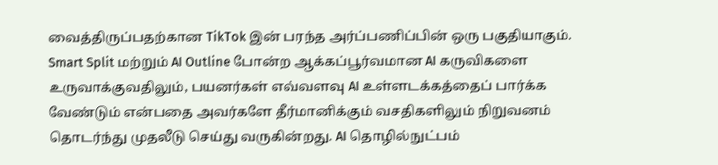வைத்திருப்பதற்கான TikTok இன் பரந்த அர்ப்பணிப்பின் ஒரு பகுதியாகும். Smart Split மற்றும் AI Outline போன்ற ஆக்கப்பூர்வமான AI கருவிகளை உருவாக்குவதிலும், பயனர்கள் எவ்வளவு AI உள்ளடக்கத்தைப் பார்க்க வேண்டும் என்பதை அவர்களே தீர்மானிக்கும் வசதிகளிலும் நிறுவனம் தொடர்ந்து முதலீடு செய்து வருகின்றது. AI தொழில்நுட்பம்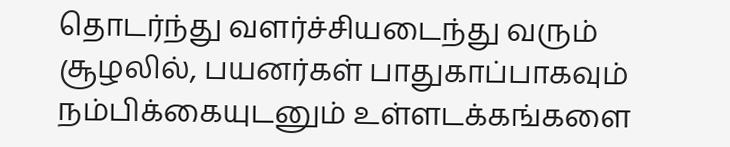தொடர்ந்து வளர்ச்சியடைந்து வரும் சூழலில், பயனர்கள் பாதுகாப்பாகவும் நம்பிக்கையுடனும் உள்ளடக்கங்களை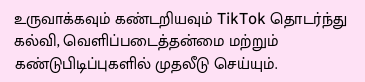உருவாக்கவும் கண்டறியவும் TikTok தொடர்ந்து கல்வி, வெளிப்படைத்தன்மை மற்றும் கண்டுபிடிப்புகளில் முதலீடு செய்யும்.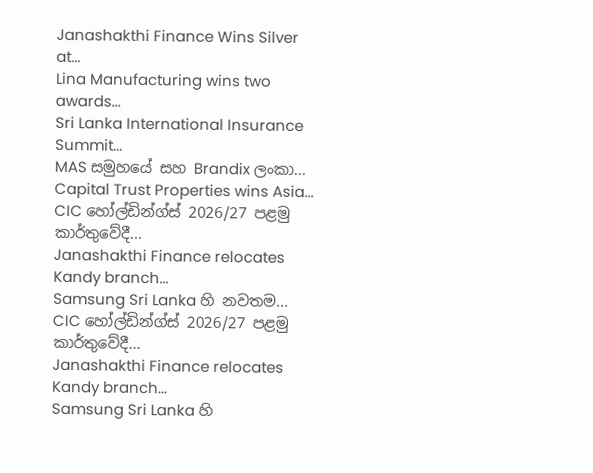Janashakthi Finance Wins Silver at...
Lina Manufacturing wins two awards...
Sri Lanka International Insurance Summit...
MAS සමුහයේ සහ Brandix ලංකා...
Capital Trust Properties wins Asia...
CIC හෝල්ඩින්ග්ස් 2026/27 පළමු කාර්තුවේදී...
Janashakthi Finance relocates Kandy branch...
Samsung Sri Lanka හි නවතම...
CIC හෝල්ඩින්ග්ස් 2026/27 පළමු කාර්තුවේදී...
Janashakthi Finance relocates Kandy branch...
Samsung Sri Lanka හි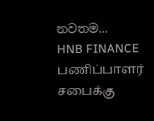නවතම...
HNB FINANCE பணிப்பாளர் சபைக்கு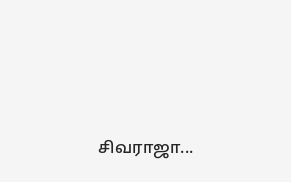சிவராஜா...